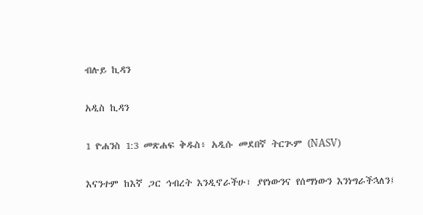ብሉይ ኪዳን

አዲስ ኪዳን

1 ዮሐንስ 1:3 መጽሐፍ ቅዱስ፥ አዲሱ መደበኛ ትርጒም (NASV)

እናንተም ከእኛ ጋር ኅብረት እንዲኖራችሁ፣ ያየነውንና የሰማነውን እንነግራችኋለን፤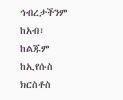ኅብረታችንም ከአብ፣ ከልጁም ከኢየሱስ ክርስቶስ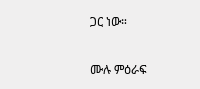ጋር ነው።

ሙሉ ምዕራፍ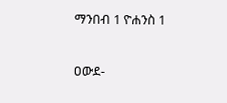ማንበብ 1 ዮሐንስ 1

ዐውደ-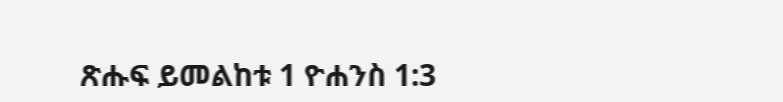ጽሑፍ ይመልከቱ 1 ዮሐንስ 1:3